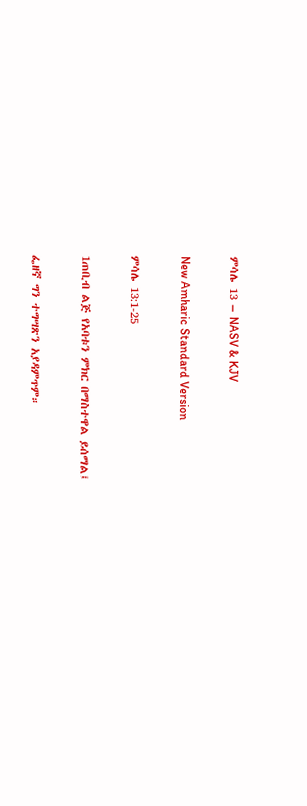ምሳሌ 13 – NASV & KJV

New Amharic Standard Version

ምሳሌ 13:1-25

1ጠቢብ ልጅ የአባቱን ምክር በማስተዋል ይሰማል፤

ፌዘኛ ግን ተግሣጽን አያዳምጥም።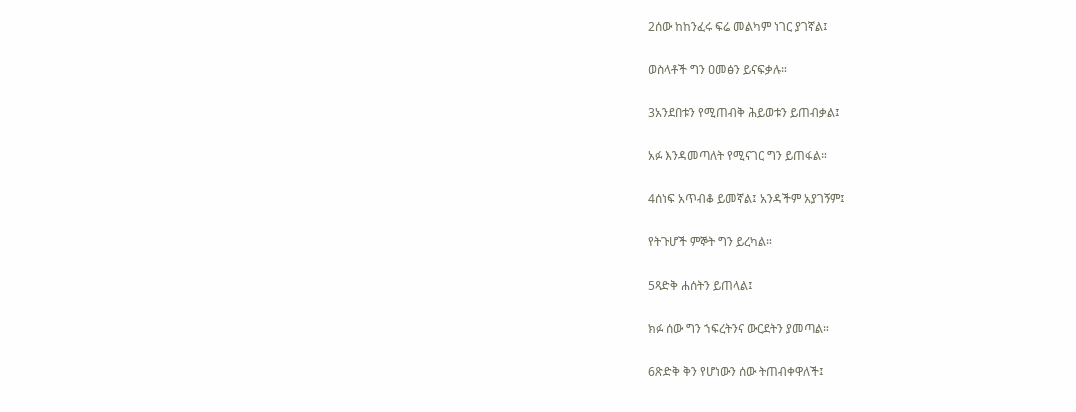2ሰው ከከንፈሩ ፍሬ መልካም ነገር ያገኛል፤

ወስላቶች ግን ዐመፅን ይናፍቃሉ።

3አንደበቱን የሚጠብቅ ሕይወቱን ይጠብቃል፤

አፉ እንዳመጣለት የሚናገር ግን ይጠፋል።

4ሰነፍ አጥብቆ ይመኛል፤ አንዳችም አያገኝም፤

የትጉሆች ምኞት ግን ይረካል።

5ጻድቅ ሐሰትን ይጠላል፤

ክፉ ሰው ግን ኀፍረትንና ውርደትን ያመጣል።

6ጽድቅ ቅን የሆነውን ሰው ትጠብቀዋለች፤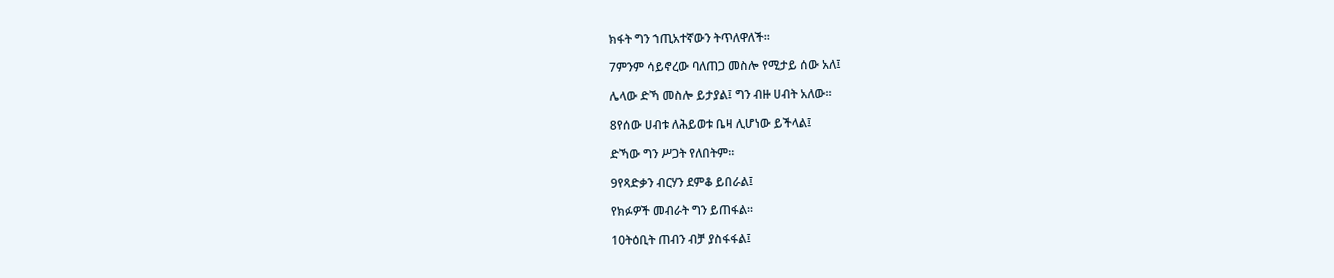ክፋት ግን ኀጢአተኛውን ትጥለዋለች።

7ምንም ሳይኖረው ባለጠጋ መስሎ የሚታይ ሰው አለ፤

ሌላው ድኻ መስሎ ይታያል፤ ግን ብዙ ሀብት አለው።

8የሰው ሀብቱ ለሕይወቱ ቤዛ ሊሆነው ይችላል፤

ድኻው ግን ሥጋት የለበትም።

9የጻድቃን ብርሃን ደምቆ ይበራል፤

የክፉዎች መብራት ግን ይጠፋል።

10ትዕቢት ጠብን ብቻ ያስፋፋል፤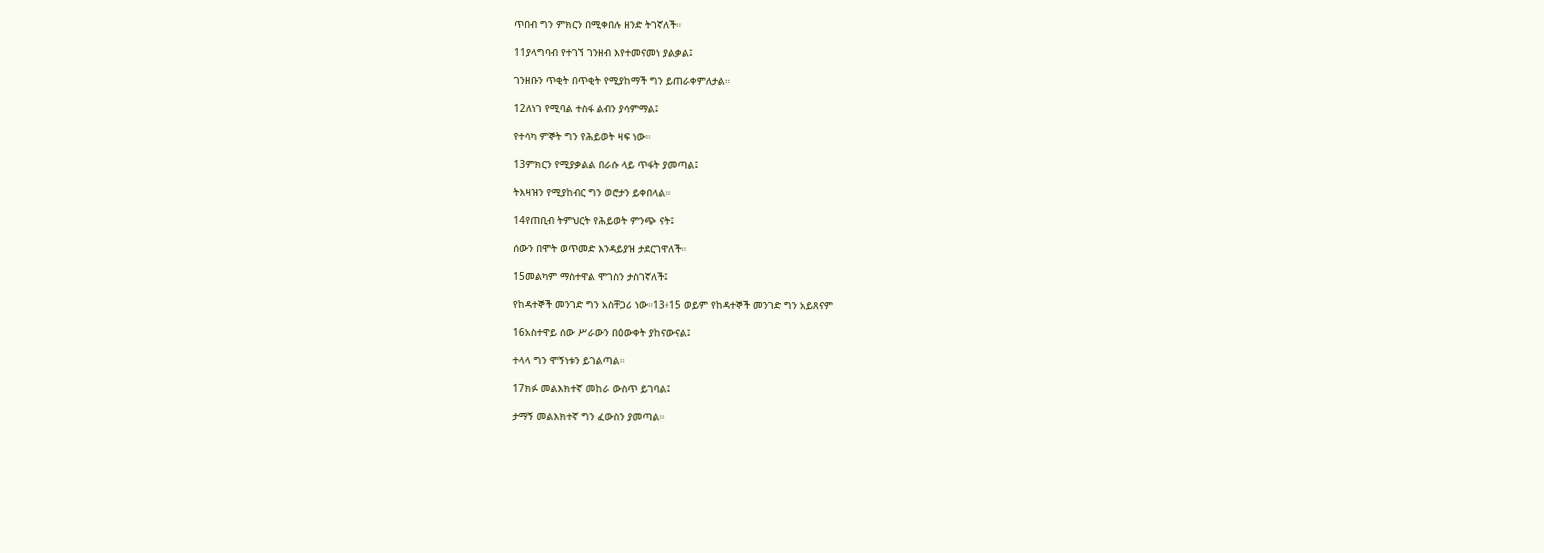ጥበብ ግን ምክርን በሚቀበሉ ዘንድ ትገኛለች።

11ያላግባብ የተገኘ ገንዘብ እየተመናመነ ያልቃል፤

ገንዘቡን ጥቂት በጥቂት የሚያከማች ግን ይጠራቀምለታል።

12ለነገ የሚባል ተስፋ ልብን ያሳምማል፤

የተሳካ ምኞት ግን የሕይወት ዛፍ ነው።

13ምክርን የሚያቃልል በራሱ ላይ ጥፋት ያመጣል፤

ትእዛዝን የሚያከብር ግን ወሮታን ይቀበላል።

14የጠቢብ ትምህርት የሕይወት ምንጭ ናት፤

ሰውን በሞት ወጥመድ እንዳይያዝ ታደርገዋለች።

15መልካም ማስተዋል ሞገስን ታስገኛለች፤

የከዳተኞች መንገድ ግን አስቸጋሪ ነው።13፥15 ወይም የከዳተኞች መንገድ ግን አይጸናም

16አስተዋይ ሰው ሥራውን በዕውቀት ያከናውናል፤

ተላላ ግን ሞኝነቱን ይገልጣል።

17ክፉ መልእክተኛ መከራ ውስጥ ይገባል፤

ታማኝ መልእክተኛ ግን ፈውስን ያመጣል።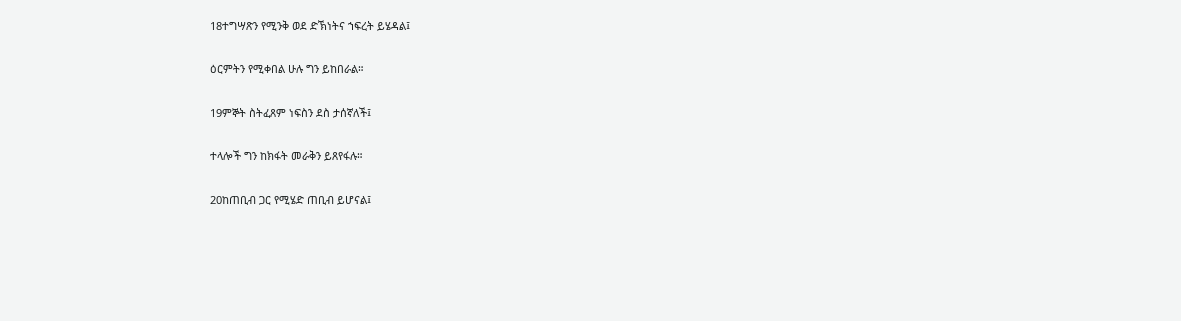18ተግሣጽን የሚንቅ ወደ ድኽነትና ኀፍረት ይሄዳል፤

ዕርምትን የሚቀበል ሁሉ ግን ይከበራል።

19ምኞት ስትፈጸም ነፍስን ደስ ታሰኛለች፤

ተላሎች ግን ከክፋት መራቅን ይጸየፋሉ።

20ከጠቢብ ጋር የሚሄድ ጠቢብ ይሆናል፤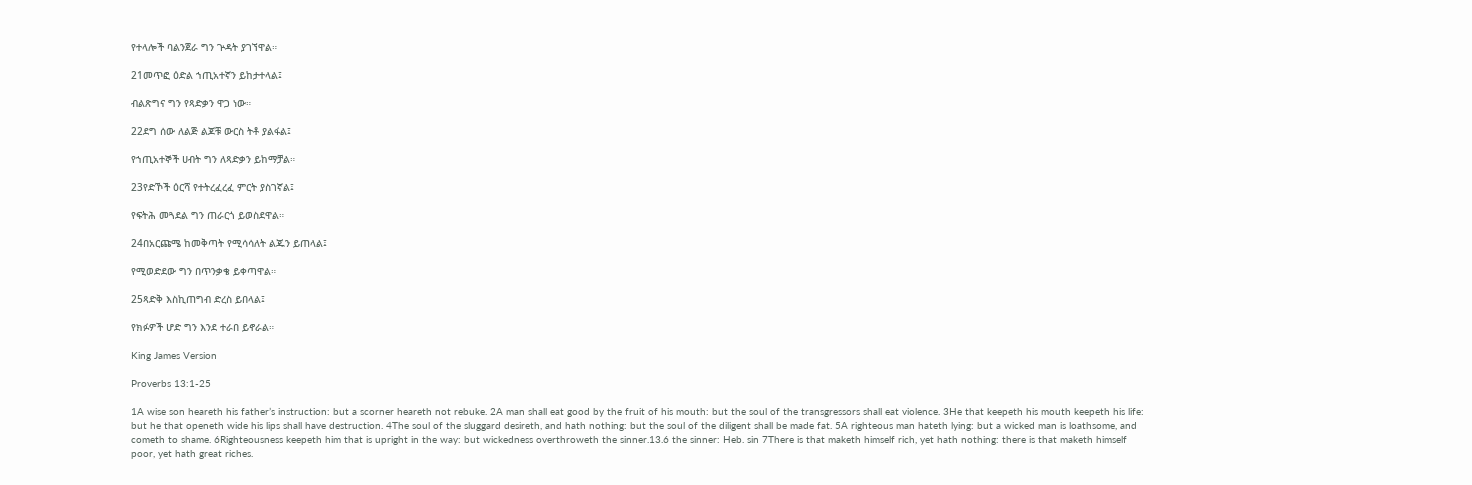የተላሎች ባልንጀራ ግን ጕዳት ያገኘዋል።

21መጥፎ ዕድል ኀጢአተኛን ይከታተላል፤

ብልጽግና ግን የጻድቃን ዋጋ ነው።

22ደግ ሰው ለልጅ ልጆቹ ውርስ ትቶ ያልፋል፤

የኀጢአተኞች ሀብት ግን ለጻድቃን ይከማቻል።

23የድኾች ዕርሻ የተትረፈረፈ ምርት ያስገኛል፤

የፍትሕ መጓደል ግን ጠራርጎ ይወስደዋል።

24በአርጩሜ ከመቅጣት የሚሳሳለት ልጁን ይጠላል፤

የሚወድደው ግን በጥንቃቄ ይቀጣዋል።

25ጻድቅ እስኪጠግብ ድረስ ይበላል፤

የክፉዎች ሆድ ግን እንደ ተራበ ይኖራል።

King James Version

Proverbs 13:1-25

1A wise son heareth his father’s instruction: but a scorner heareth not rebuke. 2A man shall eat good by the fruit of his mouth: but the soul of the transgressors shall eat violence. 3He that keepeth his mouth keepeth his life: but he that openeth wide his lips shall have destruction. 4The soul of the sluggard desireth, and hath nothing: but the soul of the diligent shall be made fat. 5A righteous man hateth lying: but a wicked man is loathsome, and cometh to shame. 6Righteousness keepeth him that is upright in the way: but wickedness overthroweth the sinner.13.6 the sinner: Heb. sin 7There is that maketh himself rich, yet hath nothing: there is that maketh himself poor, yet hath great riches.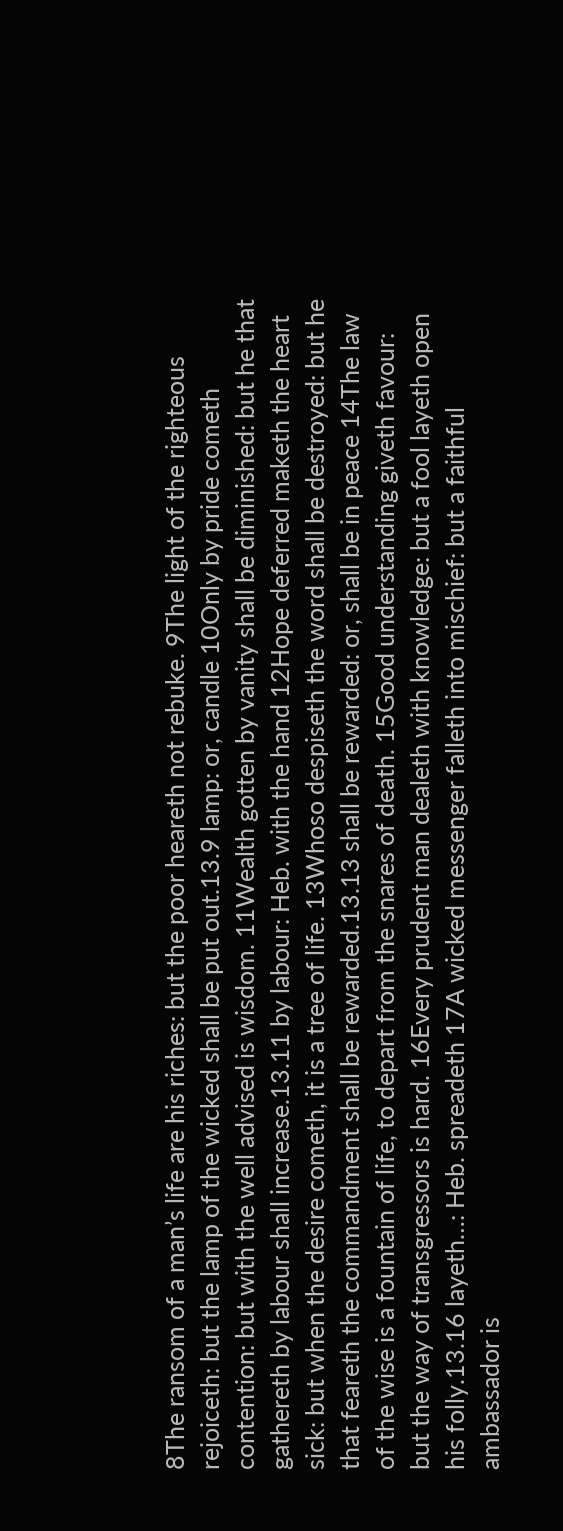8The ransom of a man’s life are his riches: but the poor heareth not rebuke. 9The light of the righteous rejoiceth: but the lamp of the wicked shall be put out.13.9 lamp: or, candle 10Only by pride cometh contention: but with the well advised is wisdom. 11Wealth gotten by vanity shall be diminished: but he that gathereth by labour shall increase.13.11 by labour: Heb. with the hand 12Hope deferred maketh the heart sick: but when the desire cometh, it is a tree of life. 13Whoso despiseth the word shall be destroyed: but he that feareth the commandment shall be rewarded.13.13 shall be rewarded: or, shall be in peace 14The law of the wise is a fountain of life, to depart from the snares of death. 15Good understanding giveth favour: but the way of transgressors is hard. 16Every prudent man dealeth with knowledge: but a fool layeth open his folly.13.16 layeth…: Heb. spreadeth 17A wicked messenger falleth into mischief: but a faithful ambassador is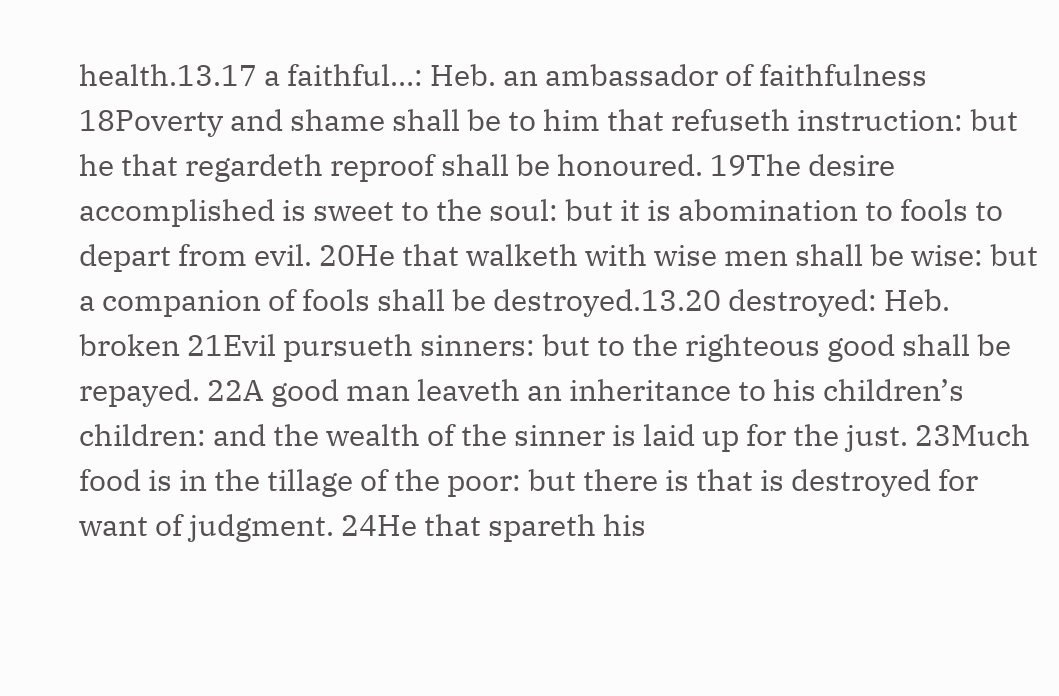health.13.17 a faithful…: Heb. an ambassador of faithfulness 18Poverty and shame shall be to him that refuseth instruction: but he that regardeth reproof shall be honoured. 19The desire accomplished is sweet to the soul: but it is abomination to fools to depart from evil. 20He that walketh with wise men shall be wise: but a companion of fools shall be destroyed.13.20 destroyed: Heb. broken 21Evil pursueth sinners: but to the righteous good shall be repayed. 22A good man leaveth an inheritance to his children’s children: and the wealth of the sinner is laid up for the just. 23Much food is in the tillage of the poor: but there is that is destroyed for want of judgment. 24He that spareth his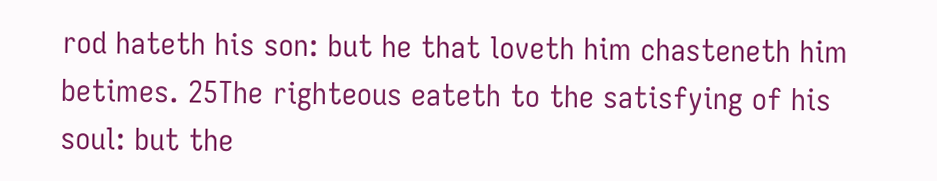rod hateth his son: but he that loveth him chasteneth him betimes. 25The righteous eateth to the satisfying of his soul: but the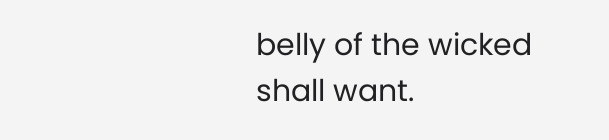belly of the wicked shall want.